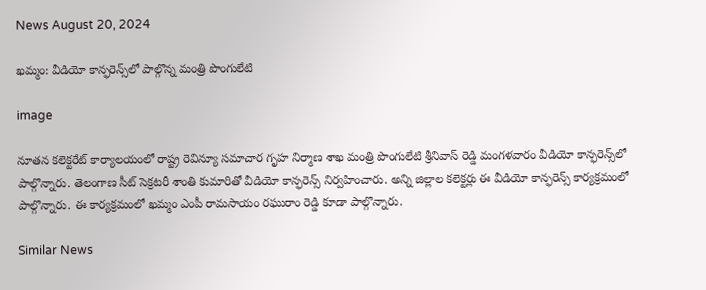News August 20, 2024

ఖమ్మం: వీడియో కాన్ఫరెన్స్‌లో పాల్గొన్న మంత్రి పొంగులేటి

image

నూతన కలెక్టరేట్ కార్యాలయంలో రాష్ట్ర రెవిన్యూ సమాచార గృహ నిర్మాణ శాఖ మంత్రి పొంగులేటి శ్రీనివాస్ రెడ్డి మంగళవారం వీడియో కాన్ఫరెన్స్‌లో పాల్గొన్నారు. తెలంగాణ సీట్ సెక్రటరీ శాంతి కుమారితో వీడియో కాన్ఫరెన్స్ నిర్వహించారు. అన్ని జిల్లాల కలెక్టర్లు ఈ వీడియో కాన్ఫరెన్స్ కార్యక్రమంలో పాల్గొన్నారు. ఈ కార్యక్రమంలో ఖమ్మం ఎంపీ రామసాయం రఘురాం రెడ్డి కూడా పాల్గొన్నారు.

Similar News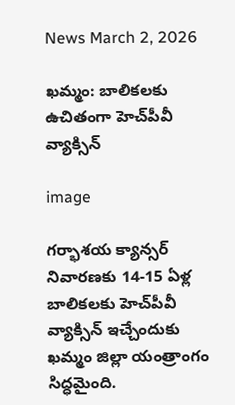News March 2, 2026

ఖమ్మం: బాలికలకు ఉచితంగా హెచ్‌పీవీ వ్యాక్సిన్

image

గర్భాశయ క్యాన్సర్ నివారణకు 14-15 ఏళ్ల బాలికలకు హెచ్‌పీవీ వ్యాక్సిన్ ఇచ్చేందుకు ఖమ్మం జిల్లా యంత్రాంగం సిద్ధమైంది.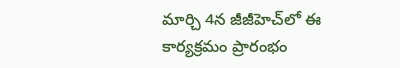మార్చి 4న జీజీహెచ్‌లో ఈ కార్యక్రమం ప్రారంభం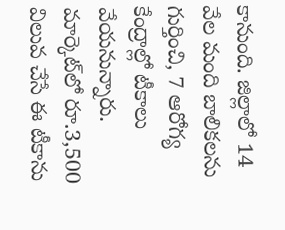కానుంది. జిల్లాలో 14 వేల మంది బాలికలను గుర్తించి, 7 ఆరోగ్య కేంద్రాల్లో టీకాలు వేయనున్నారు. మార్కెట్‌లో రూ.3,500 విలువ చేసే ఈ టీకాను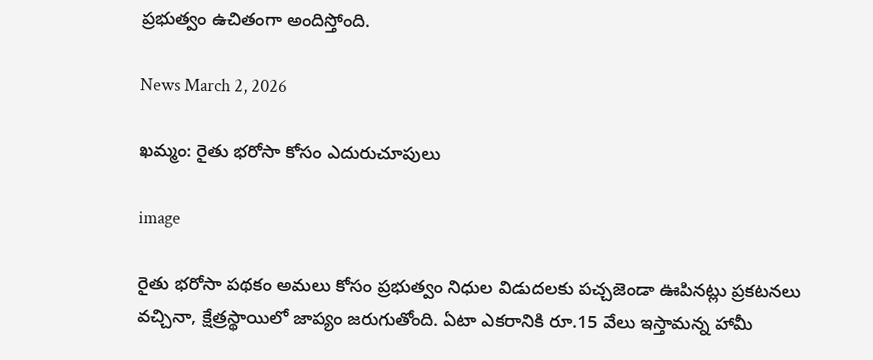ప్రభుత్వం ఉచితంగా అందిస్తోంది.

News March 2, 2026

ఖమ్మం: రైతు భరోసా కోసం ఎదురుచూపులు

image

రైతు భరోసా పథకం అమలు కోసం ప్రభుత్వం నిధుల విడుదలకు పచ్చజెండా ఊపినట్లు ప్రకటనలు వచ్చినా, క్షేత్రస్థాయిలో జాప్యం జరుగుతోంది. ఏటా ఎకరానికి రూ.15 వేలు ఇస్తామన్న హామీ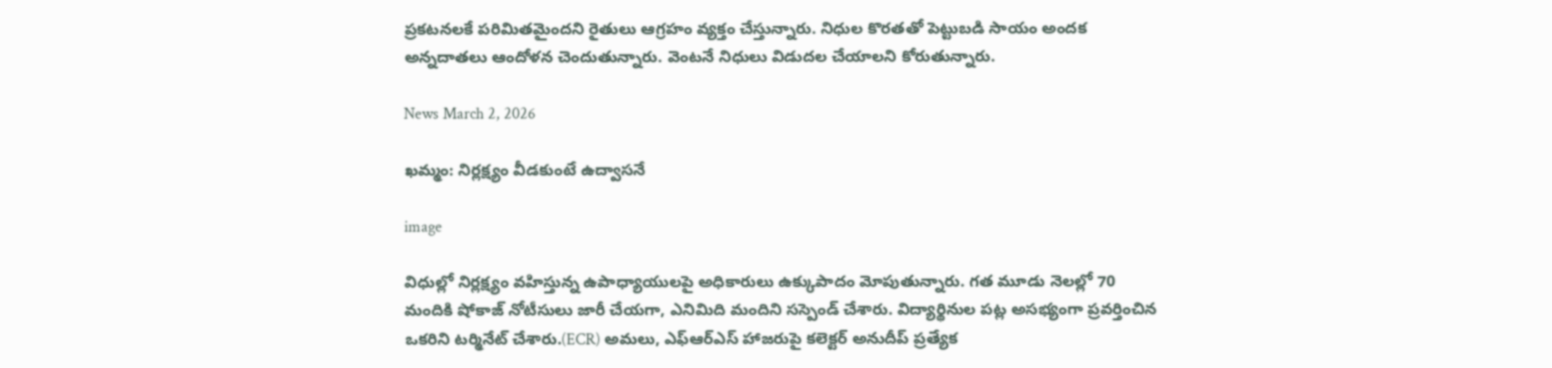ప్రకటనలకే పరిమితమైందని రైతులు ఆగ్రహం వ్యక్తం చేస్తున్నారు. నిధుల కొరతతో పెట్టుబడి సాయం అందక అన్నదాతలు ఆందోళన చెందుతున్నారు. వెంటనే నిధులు విడుదల చేయాలని కోరుతున్నారు.

News March 2, 2026

ఖమ్మం: నిర్లక్ష్యం వీడకుంటే ఉద్వాసనే

image

విధుల్లో నిర్లక్ష్యం వహిస్తున్న ఉపాధ్యాయులపై అధికారులు ఉక్కుపాదం మోపుతున్నారు. గత మూడు నెలల్లో 70 మందికి షోకాజ్ నోటీసులు జారీ చేయగా, ఎనిమిది మందిని సస్పెండ్ చేశారు. విద్యార్థినుల పట్ల అసభ్యంగా ప్రవర్తించిన ఒకరిని టర్మినేట్ చేశారు.(ECR) అమలు, ఎఫ్ఆర్ఎస్ హాజరుపై కలెక్టర్ అనుదీప్ ప్రత్యేక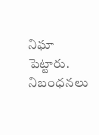నిఘా పెట్టారు. నిబంధనలు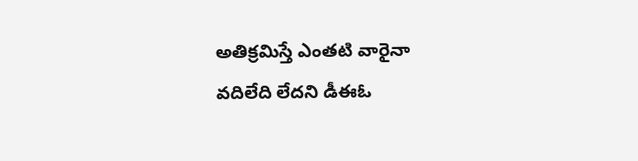అతిక్రమిస్తే ఎంతటి వారైనా వదిలేది లేదని డీఈఓ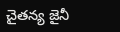చైతన్య జైనీ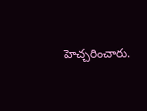హెచ్చరించారు.